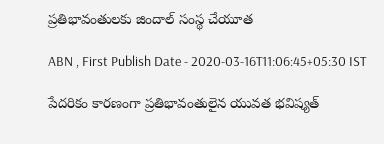ప్రతిభావంతులకు జిందాల్‌ సంస్థ చేయూత

ABN , First Publish Date - 2020-03-16T11:06:45+05:30 IST

పేదరికం కారణంగా ప్రతిభావంతులైన యువత భవిష్యత్‌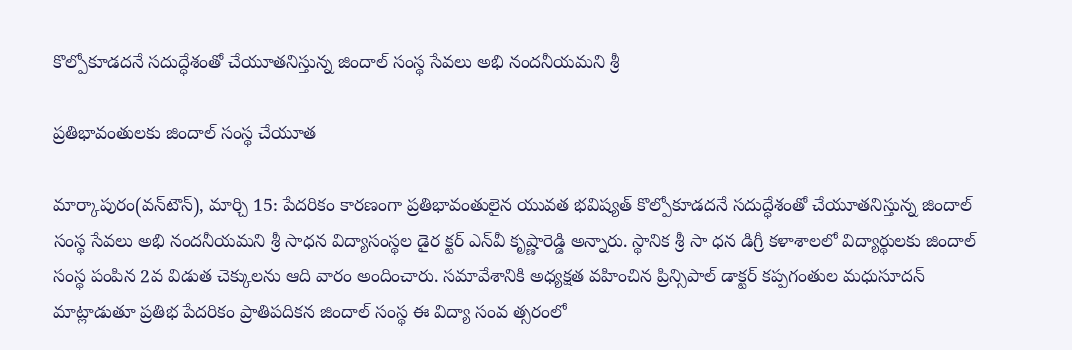కొల్పోకూడదనే సదుద్ధేశంతో చేయూతనిస్తున్న జిందాల్‌ సంస్థ సేవలు అభి నందనీయమని శ్రీ

ప్రతిభావంతులకు జిందాల్‌ సంస్థ చేయూత

మార్కాపురం(వన్‌టౌన్‌), మార్చి 15: పేదరికం కారణంగా ప్రతిభావంతులైన యువత భవిష్యత్‌ కొల్పోకూడదనే సదుద్ధేశంతో చేయూతనిస్తున్న జిందాల్‌ సంస్థ సేవలు అభి నందనీయమని శ్రీ సాధన విద్యాసంస్థల డైర క్టర్‌ ఎన్‌వీ కృష్ణారెడ్డి అన్నారు. స్థానిక శ్రీ సా ధన డిగ్రీ కళాశాలలో విద్యార్థులకు జిందాల్‌ సంస్థ పంపిన 2వ విడుత చెక్కులను ఆది వారం అందించారు. సమావేశానికి అధ్యక్షత వహించిన ప్రిన్సిపాల్‌ డాక్టర్‌ కప్పగంతుల మధుసూదన్‌ మాట్లాడుతూ ప్రతిభ పేదరికం ప్రాతిపదికన జిందాల్‌ సంస్థ ఈ విద్యా సంవ త్సరంలో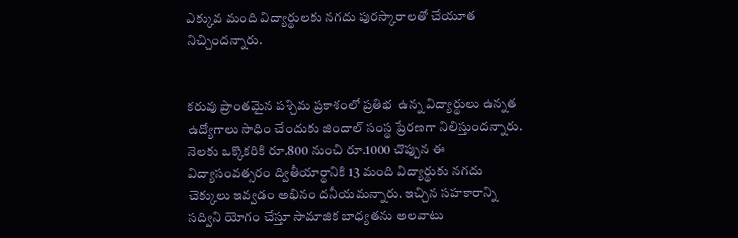ఎక్కువ మంది విద్యార్థులకు నగదు పురస్కారాలతో చేయూత నిచ్చిందన్నారు.


కరువు ప్రాంతమైన పశ్చిమ ప్రకాశంలో ప్రతిభ  ఉన్న విద్యార్థులు ఉన్నత ఉద్యోగాలు సాధిం చేందుకు జిందాల్‌ సంస్థ ప్రేరణగా నిలిస్తుందన్నారు. నెలకు ఒక్కొకరికి రూ.800 నుంచి రూ.1000 చొప్పున ఈ విద్యాసంవత్సరం ద్వితీయార్థానికి 13 మంది విద్యార్థుకు నగదు చెక్కులు ఇవ్వడం అభినం దనీయమన్నారు. ఇచ్చిన సహకారాన్ని సద్విని యోగం చేస్తూ సామాజిక బాధ్యతను అలవాటు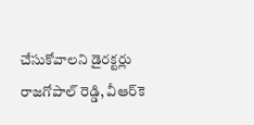చేసుకోవాలని డైరక్టర్లు రాజగోపాల్‌ రెడ్డి, వీఆర్‌కె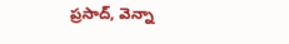ప్రసాద్‌, వెన్నా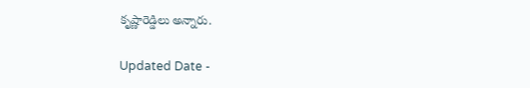కృష్ణారెడ్డిలు అన్నారు.

Updated Date -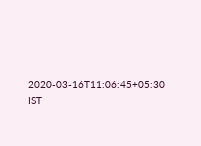2020-03-16T11:06:45+05:30 IST